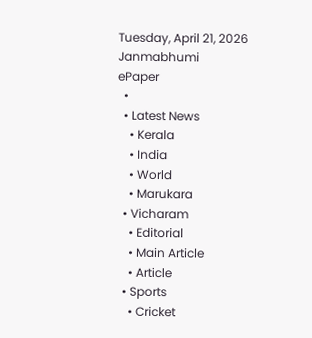Tuesday, April 21, 2026
Janmabhumi
ePaper
  •
  • Latest News
    • Kerala
    • India
    • World
    • Marukara
  • Vicharam
    • Editorial
    • Main Article
    • Article
  • Sports
    • Cricket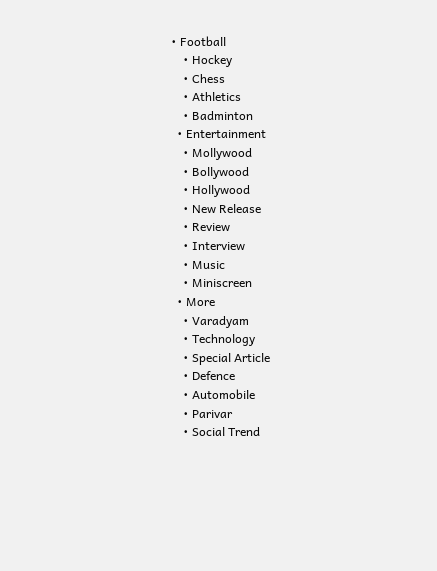• Football
    • Hockey
    • Chess
    • Athletics
    • Badminton
  • Entertainment
    • Mollywood
    • Bollywood
    • Hollywood
    • New Release
    • Review
    • Interview
    • Music
    • Miniscreen
  • More
    • Varadyam
    • Technology
    • Special Article
    • Defence
    • Automobile
    • Parivar
    • Social Trend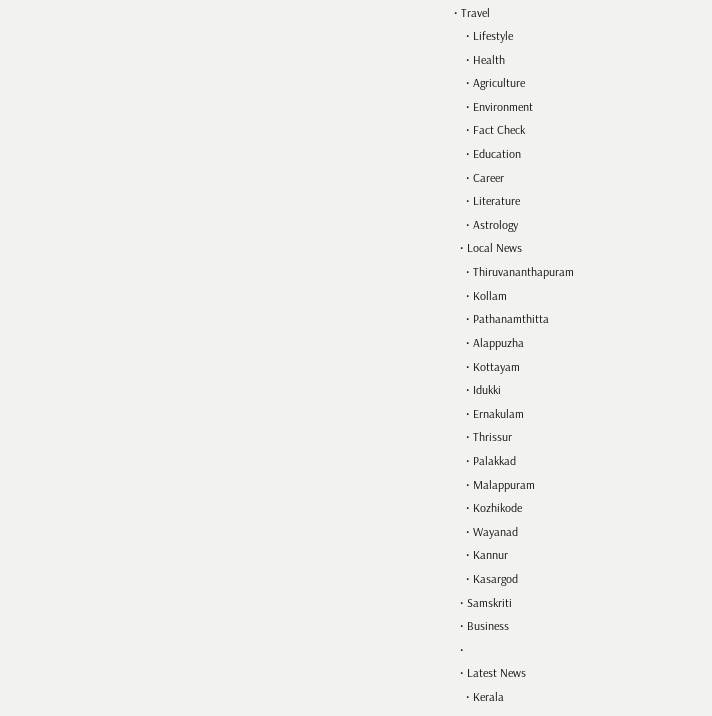• Travel
    • Lifestyle
    • Health
    • Agriculture
    • Environment
    • Fact Check
    • Education
    • Career
    • Literature
    • Astrology
  • Local News
    • Thiruvananthapuram
    • Kollam
    • Pathanamthitta
    • Alappuzha
    • Kottayam
    • Idukki
    • Ernakulam
    • Thrissur
    • Palakkad
    • Malappuram
    • Kozhikode
    • Wayanad
    • Kannur
    • Kasargod
  • Samskriti
  • Business
  •
  • Latest News
    • Kerala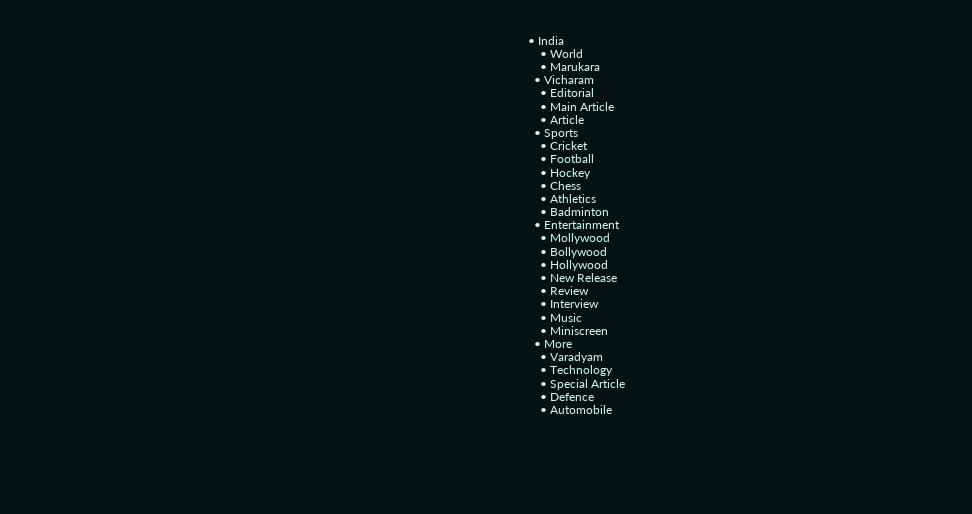• India
    • World
    • Marukara
  • Vicharam
    • Editorial
    • Main Article
    • Article
  • Sports
    • Cricket
    • Football
    • Hockey
    • Chess
    • Athletics
    • Badminton
  • Entertainment
    • Mollywood
    • Bollywood
    • Hollywood
    • New Release
    • Review
    • Interview
    • Music
    • Miniscreen
  • More
    • Varadyam
    • Technology
    • Special Article
    • Defence
    • Automobile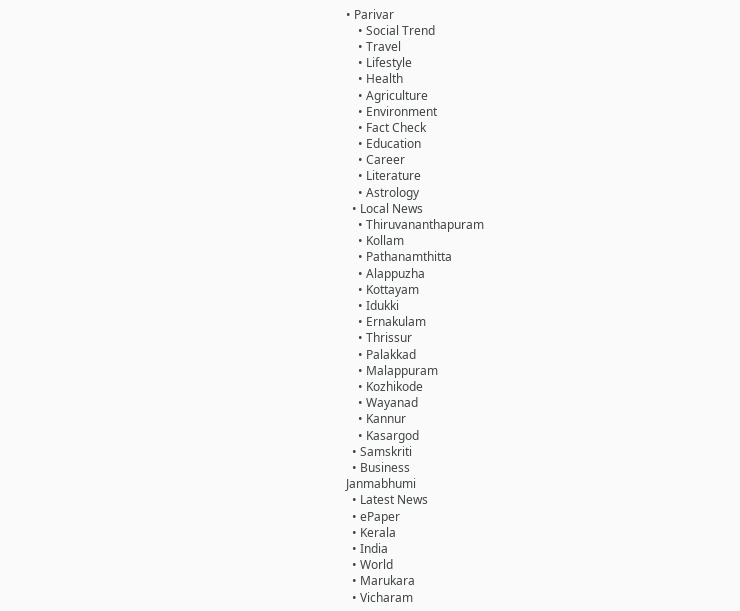• Parivar
    • Social Trend
    • Travel
    • Lifestyle
    • Health
    • Agriculture
    • Environment
    • Fact Check
    • Education
    • Career
    • Literature
    • Astrology
  • Local News
    • Thiruvananthapuram
    • Kollam
    • Pathanamthitta
    • Alappuzha
    • Kottayam
    • Idukki
    • Ernakulam
    • Thrissur
    • Palakkad
    • Malappuram
    • Kozhikode
    • Wayanad
    • Kannur
    • Kasargod
  • Samskriti
  • Business
Janmabhumi
  • Latest News
  • ePaper
  • Kerala
  • India
  • World
  • Marukara
  • Vicharam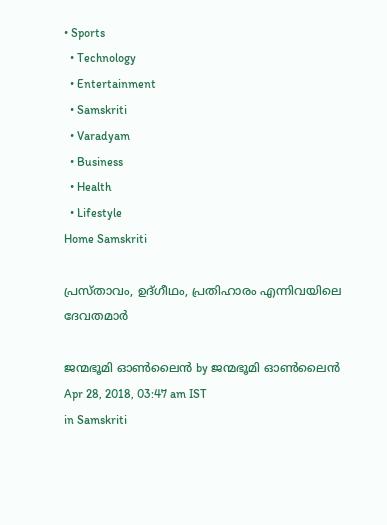• Sports
  • Technology
  • Entertainment
  • Samskriti
  • Varadyam
  • Business
  • Health
  • Lifestyle
Home Samskriti

പ്രസ്താവം, ഉദ്ഗീഥം, പ്രതിഹാരം എന്നിവയിലെ ദേവതമാര്‍

ജന്മഭൂമി ഓണ്‍ലൈന്‍ by ജന്മഭൂമി ഓണ്‍ലൈന്‍
Apr 28, 2018, 03:47 am IST
in Samskriti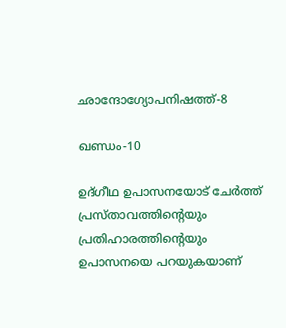ഛാന്ദോഗ്യോപനിഷത്ത്-8

ഖണ്ഡം-10

ഉദ്ഗീഥ ഉപാസനയോട് ചേര്‍ത്ത് പ്രസ്താവത്തിന്റെയും പ്രതിഹാരത്തിന്റെയും ഉപാസനയെ പറയുകയാണ്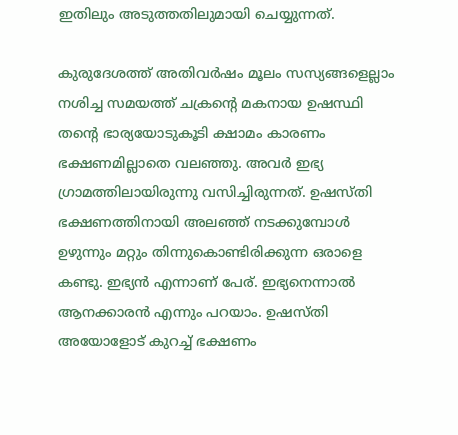ഇതിലും അടുത്തതിലുമായി ചെയ്യുന്നത്.

കുരുദേശത്ത് അതിവര്‍ഷം മൂലം സസ്യങ്ങളെല്ലാം നശിച്ച സമയത്ത് ചക്രന്റെ മകനായ ഉഷസ്ഥി തന്റെ ഭാര്യയോടുകൂടി ക്ഷാമം കാരണം ഭക്ഷണമില്ലാതെ വലഞ്ഞു. അവര്‍ ഇഭ്യ ഗ്രാമത്തിലായിരുന്നു വസിച്ചിരുന്നത്. ഉഷസ്തി ഭക്ഷണത്തിനായി അലഞ്ഞ് നടക്കുമ്പോള്‍ ഉഴുന്നും മറ്റും തിന്നുകൊണ്ടിരിക്കുന്ന ഒരാളെ കണ്ടു. ഇഭ്യന്‍ എന്നാണ് പേര്. ഇഭ്യനെന്നാല്‍ ആനക്കാരന്‍ എന്നും പറയാം. ഉഷസ്തി അയോളോട് കുറച്ച് ഭക്ഷണം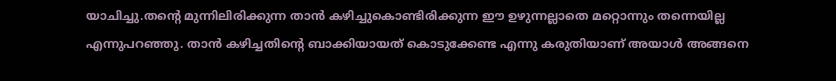യാചിച്ചു.തന്റെ മുന്നിലിരിക്കുന്ന താന്‍ കഴിച്ചുകൊണ്ടിരിക്കുന്ന ഈ ഉഴുന്നല്ലാതെ മറ്റൊന്നും തന്നെയില്ല എന്നുപറഞ്ഞു. താന്‍ കഴിച്ചതിന്റെ ബാക്കിയായത് കൊടുക്കേണ്ട എന്നു കരുതിയാണ് അയാള്‍ അങ്ങനെ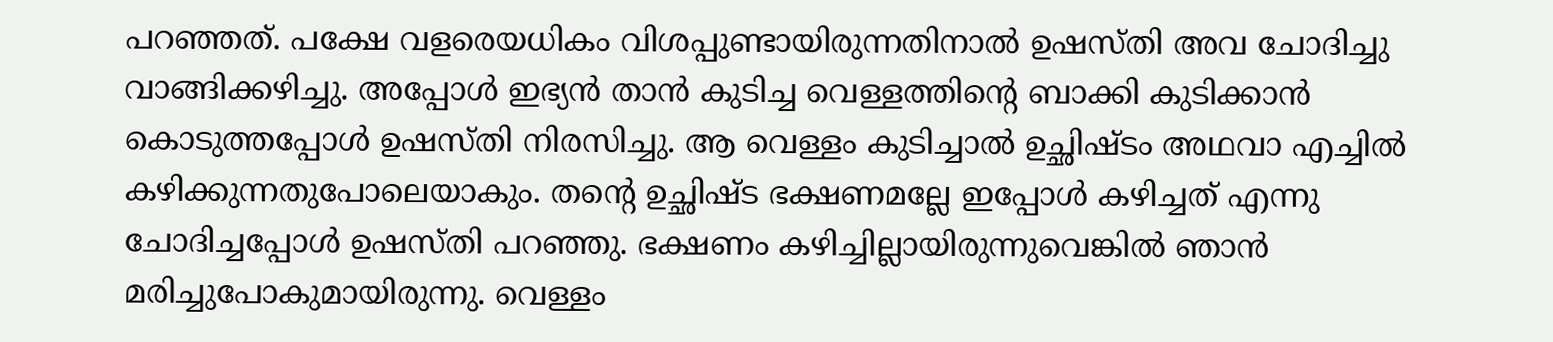പറഞ്ഞത്. പക്ഷേ വളരെയധികം വിശപ്പുണ്ടായിരുന്നതിനാല്‍ ഉഷസ്തി അവ ചോദിച്ചു വാങ്ങിക്കഴിച്ചു. അപ്പോള്‍ ഇഭ്യന്‍ താന്‍ കുടിച്ച വെള്ളത്തിന്റെ ബാക്കി കുടിക്കാന്‍ കൊടുത്തപ്പോള്‍ ഉഷസ്തി നിരസിച്ചു. ആ വെള്ളം കുടിച്ചാല്‍ ഉച്ഛിഷ്ടം അഥവാ എച്ചില്‍ കഴിക്കുന്നതുപോലെയാകും. തന്റെ ഉച്ഛിഷ്ട ഭക്ഷണമല്ലേ ഇപ്പോള്‍ കഴിച്ചത് എന്നു ചോദിച്ചപ്പോള്‍ ഉഷസ്തി പറഞ്ഞു. ഭക്ഷണം കഴിച്ചില്ലായിരുന്നുവെങ്കില്‍ ഞാന്‍ മരിച്ചുപോകുമായിരുന്നു. വെള്ളം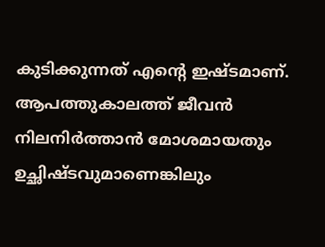കുടിക്കുന്നത് എന്റെ ഇഷ്ടമാണ്. ആപത്തുകാലത്ത് ജീവന്‍ നിലനിര്‍ത്താന്‍ മോശമായതും ഉച്ഛിഷ്ടവുമാണെങ്കിലും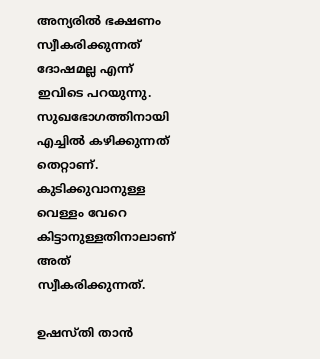അന്യരില്‍ ഭക്ഷണം സ്വീകരിക്കുന്നത് ദോഷമല്ല എന്ന് ഇവിടെ പറയുന്നു. സുഖഭോഗത്തിനായി എച്ചില്‍ കഴിക്കുന്നത് തെറ്റാണ്. കുടിക്കുവാനുള്ള വെള്ളം വേറെ കിട്ടാനുള്ളതിനാലാണ് അത് സ്വീകരിക്കുന്നത്.

ഉഷസ്തി താന്‍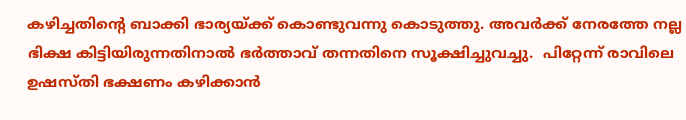കഴിച്ചതിന്റെ ബാക്കി ഭാര്യയ്‌ക്ക് കൊണ്ടുവന്നു കൊടുത്തു. അവര്‍ക്ക് നേരത്തേ നല്ല ഭിക്ഷ കിട്ടിയിരുന്നതിനാല്‍ ഭര്‍ത്താവ് തന്നതിനെ സൂക്ഷിച്ചുവച്ചു.  പിറ്റേന്ന് രാവിലെ ഉഷസ്തി ഭക്ഷണം കഴിക്കാന്‍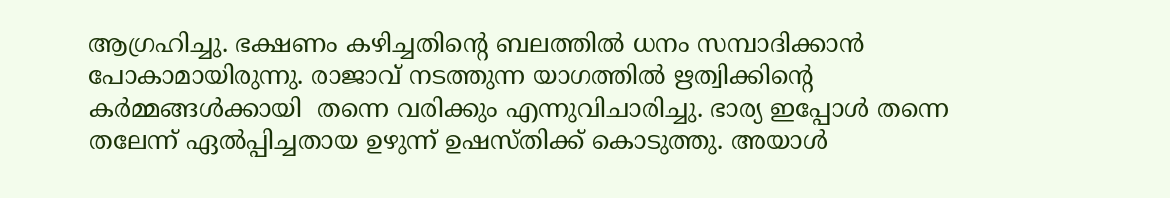ആഗ്രഹിച്ചു. ഭക്ഷണം കഴിച്ചതിന്റെ ബലത്തില്‍ ധനം സമ്പാദിക്കാന്‍ പോകാമായിരുന്നു. രാജാവ് നടത്തുന്ന യാഗത്തില്‍ ഋത്വിക്കിന്റെ കര്‍മ്മങ്ങള്‍ക്കായി  തന്നെ വരിക്കും എന്നുവിചാരിച്ചു. ഭാര്യ ഇപ്പോള്‍ തന്നെ തലേന്ന് ഏല്‍പ്പിച്ചതായ ഉഴുന്ന് ഉഷസ്തിക്ക് കൊടുത്തു. അയാള്‍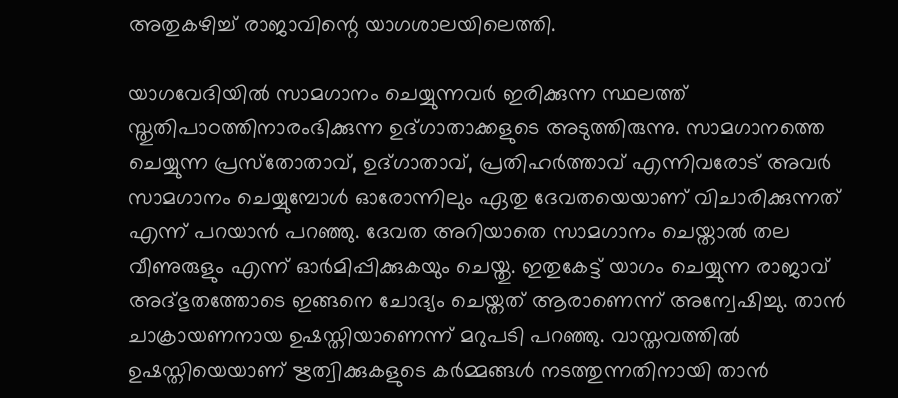അതുകഴിച്ച് രാജാവിന്റെ യാഗശാലയിലെത്തി.

യാഗവേദിയില്‍ സാമഗാനം ചെയ്യുന്നവര്‍ ഇരിക്കുന്ന സ്ഥലത്ത് സ്തുതിപാഠത്തിനാരംഭിക്കുന്ന ഉദ്ഗാതാക്കളുടെ അടുത്തിരുന്നു. സാമഗാനത്തെ ചെയ്യുന്ന പ്രസ്‌തോതാവ്, ഉദ്ഗാതാവ്, പ്രതിഹര്‍ത്താവ് എന്നിവരോട് അവര്‍ സാമഗാനം ചെയ്യുമ്പോള്‍ ഓരോന്നിലും ഏതു ദേവതയെയാണ് വിചാരിക്കുന്നത് എന്ന് പറയാന്‍ പറഞ്ഞു. ദേവത അറിയാതെ സാമഗാനം ചെയ്താല്‍ തല വീണുരുളും എന്ന് ഓര്‍മിപ്പിക്കുകയും ചെയ്തു. ഇതുകേട്ട് യാഗം ചെയ്യുന്ന രാജാവ് അദ്ഭുതത്തോടെ ഇങ്ങനെ ചോദ്യം ചെയ്തത് ആരാണെന്ന് അന്വേഷിച്ചു. താന്‍ ചാക്രായണനായ ഉഷസ്തിയാണെന്ന് മറുപടി പറഞ്ഞു. വാസ്തവത്തില്‍ ഉഷസ്തിയെയാണ് ഋത്വിക്കുകളുടെ കര്‍മ്മങ്ങള്‍ നടത്തുന്നതിനായി താന്‍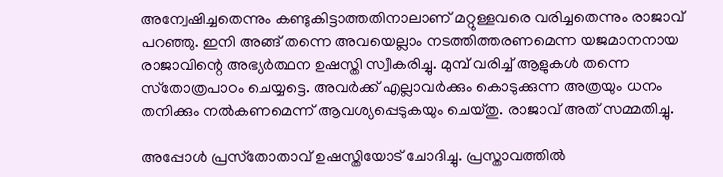അന്വേഷിച്ചതെന്നും കണ്ടുകിട്ടാത്തതിനാലാണ് മറ്റുള്ളവരെ വരിച്ചതെന്നും രാജാവ് പറഞ്ഞു. ഇനി അങ്ങ് തന്നെ അവയെല്ലാം നടത്തിത്തരണമെന്ന യജമാനനായ രാജാവിന്റെ അഭ്യര്‍ത്ഥന ഉഷസ്തി സ്വീകരിച്ചു. മുമ്പ് വരിച്ച് ആളുകള്‍ തന്നെ സ്‌തോത്രപാഠം ചെയ്യട്ടെ. അവര്‍ക്ക് എല്ലാവര്‍ക്കും കൊടുക്കുന്ന അത്രയും ധനം തനിക്കും നല്‍കണമെന്ന് ആവശ്യപ്പെടുകയും ചെയ്തു. രാജാവ് അത് സമ്മതിച്ചു.

അപ്പോള്‍ പ്രസ്‌തോതാവ് ഉഷസ്തിയോട് ചോദിച്ചു. പ്രസ്താവത്തില്‍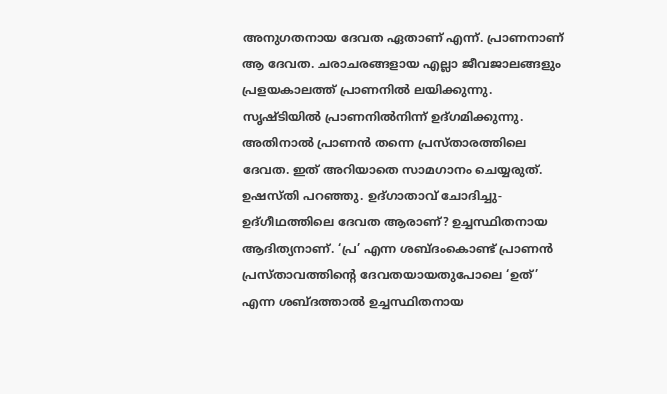അനുഗതനായ ദേവത ഏതാണ് എന്ന്. പ്രാണനാണ് ആ ദേവത. ചരാചരങ്ങളായ എല്ലാ ജീവജാലങ്ങളും പ്രളയകാലത്ത് പ്രാണനില്‍ ലയിക്കുന്നു. സൃഷ്ടിയില്‍ പ്രാണനില്‍നിന്ന് ഉദ്ഗമിക്കുന്നു. അതിനാല്‍ പ്രാണന്‍ തന്നെ പ്രസ്താരത്തിലെ ദേവത. ഇത് അറിയാതെ സാമഗാനം ചെയ്യരുത്. ഉഷസ്തി പറഞ്ഞു. ഉദ്ഗാതാവ് ചോദിച്ചു- ഉദ്ഗീഥത്തിലെ ദേവത ആരാണ്? ഉച്ചസ്ഥിതനായ ആദിത്യനാണ്. ‘പ്ര’ എന്ന ശബ്ദംകൊണ്ട് പ്രാണന്‍ പ്രസ്താവത്തിന്റെ ദേവതയായതുപോലെ ‘ഉത്’ എന്ന ശബ്ദത്താല്‍ ഉച്ചസ്ഥിതനായ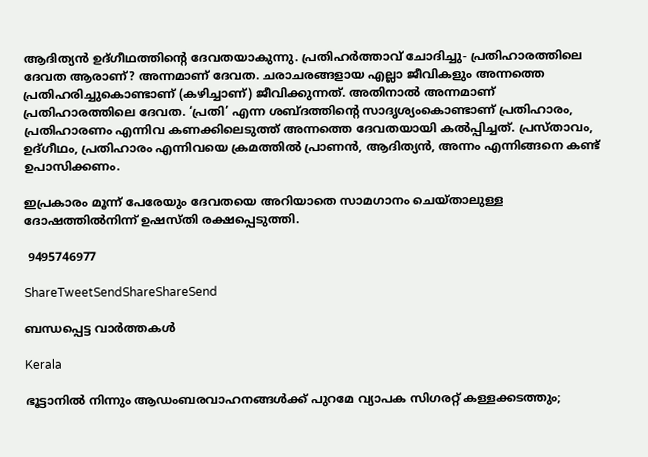ആദിത്യന്‍ ഉദ്ഗീഥത്തിന്റെ ദേവതയാകുന്നു. പ്രതിഹര്‍ത്താവ് ചോദിച്ചു- പ്രതിഹാരത്തിലെ ദേവത ആരാണ്? അന്നമാണ് ദേവത. ചരാചരങ്ങളായ എല്ലാ ജീവികളും അന്നത്തെ പ്രതിഹരിച്ചുകൊണ്ടാണ് (കഴിച്ചാണ്) ജീവിക്കുന്നത്. അതിനാല്‍ അന്നമാണ് പ്രതിഹാരത്തിലെ ദേവത. ‘പ്രതി’ എന്ന ശബ്ദത്തിന്റെ സാദൃശ്യംകൊണ്ടാണ് പ്രതിഹാരം, പ്രതിഹാരണം എന്നിവ കണക്കിലെടുത്ത് അന്നത്തെ ദേവതയായി കല്‍പ്പിച്ചത്. പ്രസ്താവം, ഉദ്ഗീഥം, പ്രതിഹാരം എന്നിവയെ ക്രമത്തില്‍ പ്രാണന്‍, ആദിത്യന്‍, അന്നം എന്നിങ്ങനെ കണ്ട് ഉപാസിക്കണം.

ഇപ്രകാരം മൂന്ന് പേരേയും ദേവതയെ അറിയാതെ സാമഗാനം ചെയ്താലുള്ള ദോഷത്തില്‍നിന്ന് ഉഷസ്തി രക്ഷപ്പെടുത്തി.

 9495746977

ShareTweetSendShareShareSend

ബന്ധപ്പെട്ട വാര്‍ത്തകള്‍

Kerala

ഭൂട്ടാനിൽ നിന്നും ആഡംബരവാഹനങ്ങൾക്ക് പുറമേ വ്യാപക സിഗരറ്റ് കള്ളക്കടത്തും;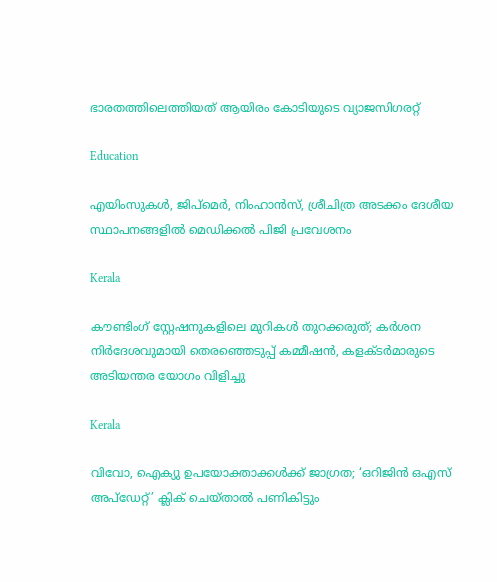ഭാരതത്തിലെത്തിയത് ആയിരം കോടിയുടെ വ്യാജസിഗരറ്റ്

Education

എയിംസുകള്‍, ജിപ്‌മെര്‍, നിംഹാന്‍സ്, ശ്രീചിത്ര അടക്കം ദേശീയ സ്ഥാപനങ്ങളില്‍ മെഡിക്കല്‍ പിജി പ്രവേശനം

Kerala

കൗണ്ടിംഗ് സ്റ്റേഷനുകളിലെ മുറികള്‍ തുറക്കരുത്; കര്‍ശന നിര്‍ദേശവുമായി തെരഞ്ഞെടുപ്പ് കമ്മീഷന്‍, കളക്ടര്‍മാരുടെ അടിയന്തര യോഗം വിളിച്ചു

Kerala

വിവോ, ഐക്യു ഉപയോക്താക്കള്‍ക്ക് ജാഗ്രത; ‘ഒറിജിന്‍ ഒഎസ് അപ്‌ഡേറ്റ്’ ക്ലിക് ചെയ്താല്‍ പണികിട്ടും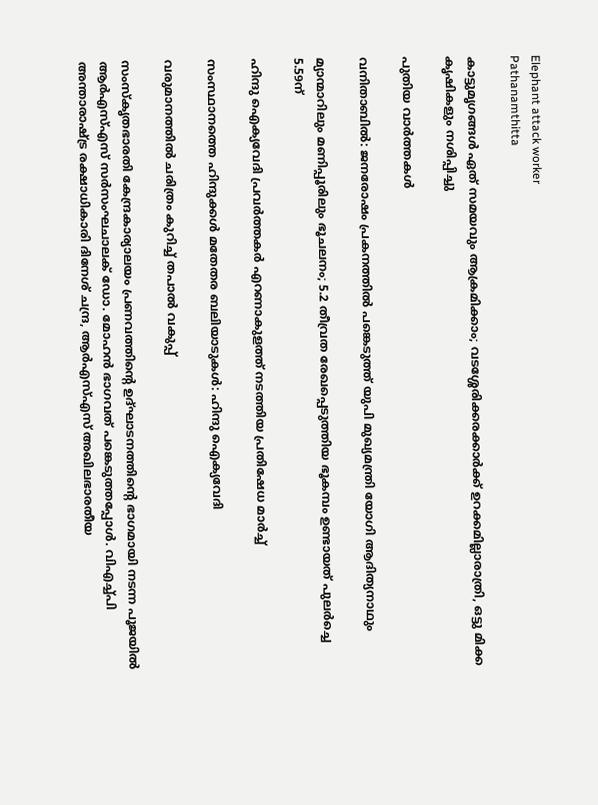Elephant attack worker
Pathanamthitta

കാട്ടുമൃഗങ്ങള്‍ ഏത് സമയവും ആക്രമിക്കാം; വടശ്ശേരിക്കരക്കാര്‍ക്ക് ഉറക്കമില്ലാരാത്രി, ഒട്ടു മിക്ക കൃഷികളും നശിപ്പിച്ചു

പുതിയ വാര്‍ത്തകള്‍

വനിതാബിൽ: ജനരോഷം പ്രകനത്തിൽ പങ്കെടുത്ത് യുപി മുഖ്യമന്ത്രി യോഗി ആദിത്യനാഥും

മ്യാന്മാറിലും മണിപ്പൂരിലും ഭൂചലനം; 5.2 തീവ്രത രേഖപ്പെടുത്തിയ ഭൂകമ്പം ഉണ്ടായത് പുലർച്ചെ 5.59ന്

ഹിന്ദു ഐക്യവേദി പ്രവര്‍ത്തകര്‍ എറണാകുളത്ത് നടത്തിയ പ്രതിഷേധ മാര്‍ച്ച്

സംസ്ഥാനത്തെ ഹിന്ദുക്കള്‍ മതേതര ബലിയാടുകള്‍: ഹിന്ദു ഐക്യവേദി

വരുമാനത്തില്‍ ചരിത്രം കുറിച്ച് തപാല്‍ വകുപ്പ്

സംസ്‌കൃതഭാരതി കേന്ദ്രകാര്യാലയം പ്രണവത്തിന്റെ ഉദ്ഘാടനത്തിന്റെ ഭാഗമായി നടന്ന പൂജയില്‍ ആര്‍എസ്എസ് സര്‍സംഘചാലക് ഡോ. മോഹന്‍ ഭാഗവത് പങ്കെടുത്തപ്പോള്‍. വിഎച്ച്പി അന്താരാഷ്ട്ര രക്ഷാധികാരി ദിനേശ് ചന്ദ്ര, ആര്‍എസ്എസ് അഖിലഭാരതീയ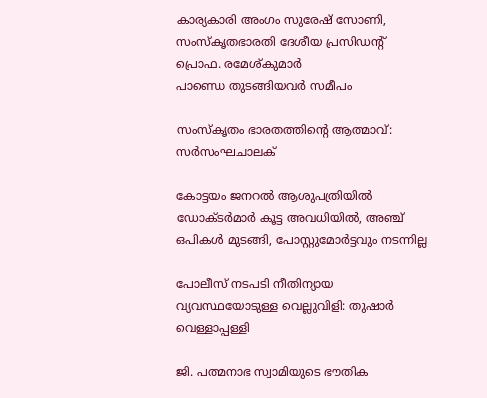കാര്യകാരി അംഗം സുരേഷ് സോണി, സംസ്‌കൃതഭാരതി ദേശീയ പ്രസിഡന്റ് പ്രൊഫ. രമേശ്കുമാര്‍
പാണ്ഡെ തുടങ്ങിയവര്‍ സമീപം

സംസ്‌കൃതം ഭാരതത്തിന്റെ ആത്മാവ്: സര്‍സംഘചാലക്

കോട്ടയം ജനറല്‍ ആശുപത്രിയില്‍ ഡോക്ടര്‍മാര്‍ കൂട്ട അവധിയില്‍, അഞ്ച് ഒപികൾ മുടങ്ങി, പോസ്റ്റുമോർട്ടവും നടന്നില്ല

പോലീസ് നടപടി നീതിന്യായ വ്യവസ്ഥയോടുള്ള വെല്ലുവിളി: തുഷാര്‍ വെള്ളാപ്പള്ളി

ജി. പത്മനാഭ സ്വാമിയുടെ ഭൗതിക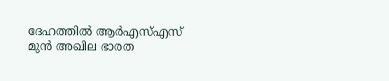ദേഹത്തില്‍ ആര്‍എസ്എസ് മുന്‍ അഖില ഭാരത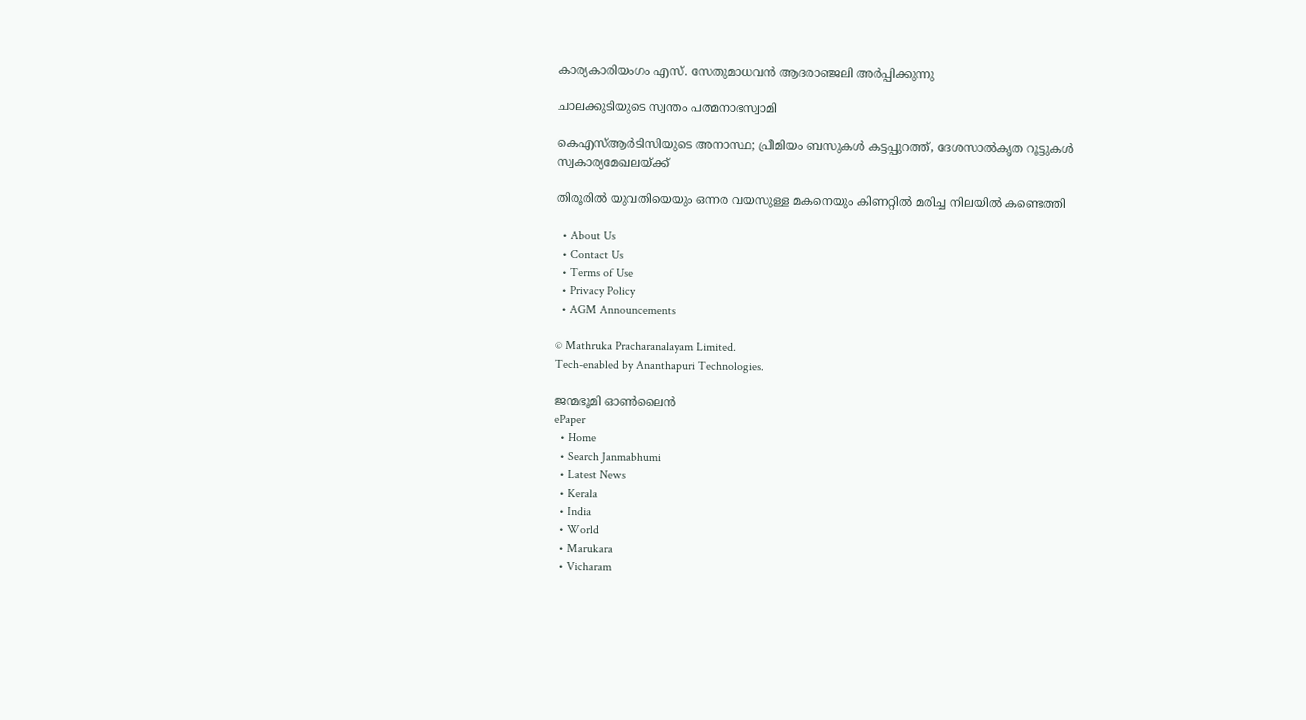കാര്യകാരിയംഗം എസ്. സേതുമാധവന്‍ ആദരാഞ്ജലി അര്‍പ്പിക്കുന്നു

ചാലക്കുടിയുടെ സ്വന്തം പത്മനാഭസ്വാമി

കെഎസ്ആര്‍ടിസിയുടെ അനാസ്ഥ; പ്രീമിയം ബസുകള്‍ കട്ടപ്പുറത്ത്, ദേശസാല്‍കൃത റൂട്ടുകള്‍ സ്വകാര്യമേഖലയ്‌ക്ക്

തിരൂരിൽ യുവതിയെയും ഒന്നര വയസുള്ള മകനെയും കിണറ്റിൽ മരിച്ച നിലയിൽ കണ്ടെത്തി

  • About Us
  • Contact Us
  • Terms of Use
  • Privacy Policy
  • AGM Announcements

© Mathruka Pracharanalayam Limited.
Tech-enabled by Ananthapuri Technologies.

ജന്മഭൂമി ഓണ്‍ലൈന്‍
ePaper
  • Home
  • Search Janmabhumi
  • Latest News
  • Kerala
  • India
  • World
  • Marukara
  • Vicharam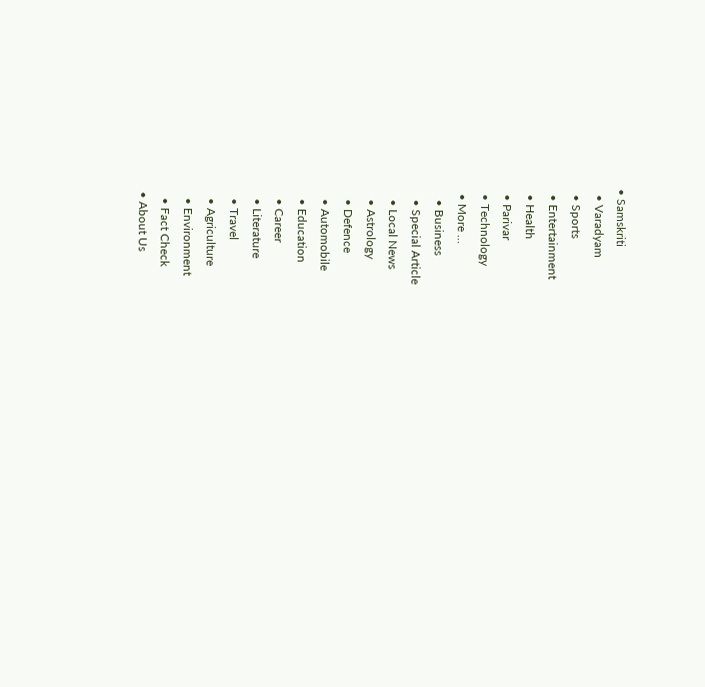• Samskriti
  • Varadyam
  • Sports
  • Entertainment
  • Health
  • Parivar
  • Technology
  • More …
    • Business
    • Special Article
    • Local News
    • Astrology
    • Defence
    • Automobile
    • Education
    • Career
    • Literature
    • Travel
    • Agriculture
    • Environment
    • Fact Check
  • About Us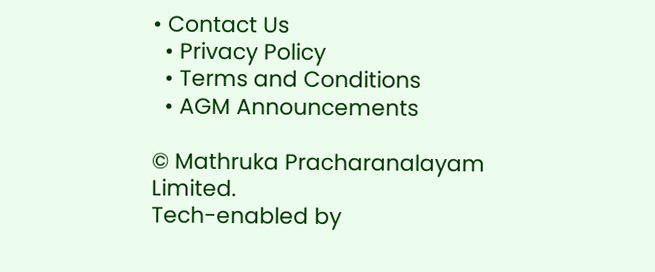• Contact Us
  • Privacy Policy
  • Terms and Conditions
  • AGM Announcements

© Mathruka Pracharanalayam Limited.
Tech-enabled by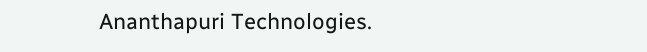Ananthapuri Technologies.